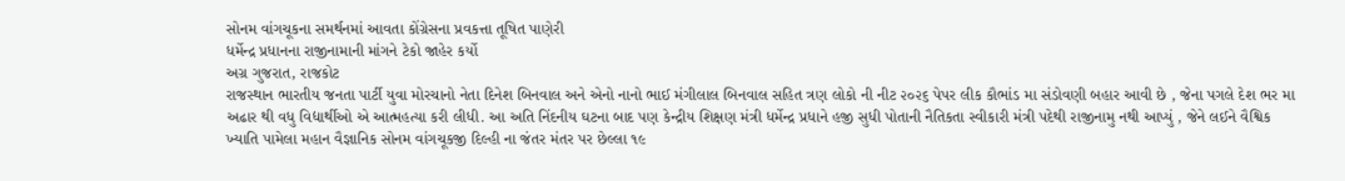સોનમ વાંગચૂકના સમર્થનમાં આવતા કોંગ્રેસના પ્રવકત્તા તૂષિત પાણેરી
ધર્મેન્દ્ર પ્રધાનના રાજીનામાની માંગને ટેકો જાહેર કર્યો
અગ્ર ગુજરાત, રાજકોટ
રાજસ્થાન ભારતીય જનતા પાર્ટી યુવા મોરચાનો નેતા દિનેશ બિનવાલ અને એનો નાનો ભાઈ મંગીલાલ બિનવાલ સહિત ત્રણ લોકો ની નીટ ૨૦૨૬ પેપર લીક કૌભાંડ મા સંડોવણી બહાર આવી છે , જેના પગલે દેશ ભર મા અઢાર થી વધુ વિદ્યાર્થીઓ એ આત્મહત્યા કરી લીધી. આ અતિ નિંદનીય ઘટના બાદ પણ કેન્દ્રીય શિક્ષણ મંત્રી ધર્મેન્દ્ર પ્રધાને હજી સુધી પોતાની નૈતિકતા સ્વીકારી મંત્રી પદેથી રાજીનામુ નથી આપ્યું , જેને લઈને વૈશ્વિક ખ્યાતિ પામેલા મહાન વૈજ્ઞાનિક સોનમ વાંગચૂકજી દિલ્હી ના જંતર મંતર પર છેલ્લા ૧૯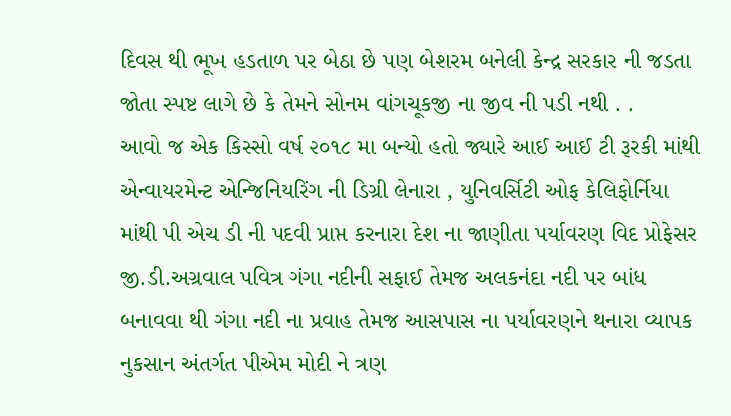દિવસ થી ભૂખ હડતાળ પર બેઠા છે પણ બેશરમ બનેલી કેન્દ્ર સરકાર ની જડતા જોતા સ્પષ્ટ લાગે છે કે તેમને સોનમ વાંગચૂકજી ના જીવ ની પડી નથી . .
આવો જ એક કિસ્સો વર્ષ ૨૦૧૮ મા બન્યો હતો જ્યારે આઈ આઈ ટી રૂરકી માંથી એન્વાયરમેન્ટ એન્જિનિયરિંગ ની ડિગ્રી લેનારા , યુનિવર્સિટી ઓફ કેલિફોર્નિયા માંથી પી એચ ડી ની પદવી પ્રાપ્ત કરનારા દેશ ના જાણીતા પર્યાવરણ વિદ પ્રોફેસર જી.ડી.અગ્રવાલ પવિત્ર ગંગા નદીની સફાઈ તેમજ અલકનંદા નદી પર બાંધ બનાવવા થી ગંગા નદી ના પ્રવાહ તેમજ આસપાસ ના પર્યાવરણને થનારા વ્યાપક નુકસાન અંતર્ગત પીએમ મોદી ને ત્રણ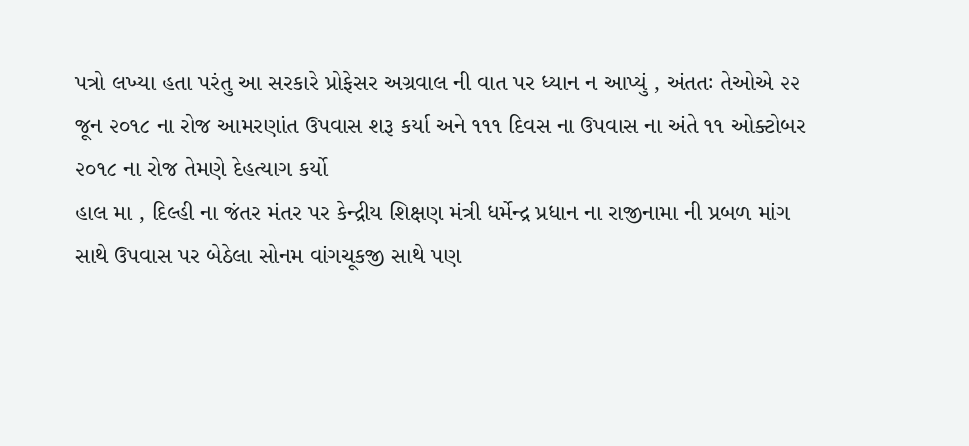પત્રો લખ્યા હતા પરંતુ આ સરકારે પ્રોફેસર અગ્રવાલ ની વાત પર ધ્યાન ન આપ્યું , અંતતઃ તેઓએ ૨૨ જૂન ૨૦૧૮ ના રોજ આમરણાંત ઉપવાસ શરૂ કર્યા અને ૧૧૧ દિવસ ના ઉપવાસ ના અંતે ૧૧ ઓક્ટોબર ૨૦૧૮ ના રોજ તેમણે દેહત્યાગ કર્યો
હાલ મા , દિલ્હી ના જંતર મંતર પર કેન્દ્રીય શિક્ષણ મંત્રી ધર્મેન્દ્ર પ્રધાન ના રાજીનામા ની પ્રબળ માંગ સાથે ઉપવાસ પર બેઠેલા સોનમ વાંગચૂકજી સાથે પણ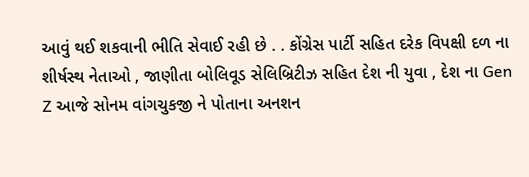આવું થઈ શકવાની ભીતિ સેવાઈ રહી છે . . કોંગ્રેસ પાર્ટી સહિત દરેક વિપક્ષી દળ ના શીર્ષસ્થ નેતાઓ , જાણીતા બોલિવૂડ સેલિબ્રિટીઝ સહિત દેશ ની યુવા , દેશ ના Gen Z આજે સોનમ વાંગચુકજી ને પોતાના અનશન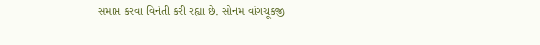સમાપ્ત કરવા વિનંતી કરી રહ્યા છે. સોનમ વાંગચૂકજી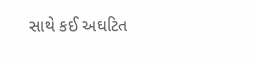સાથે કઈ અઘટિત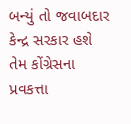બન્યું તો જવાબદાર કેન્દ્ર સરકાર હશે તેમ કોંગ્રેસના પ્રવકત્તા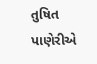તુષિત પાણેરીએ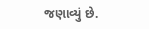જણાવ્યું છે.